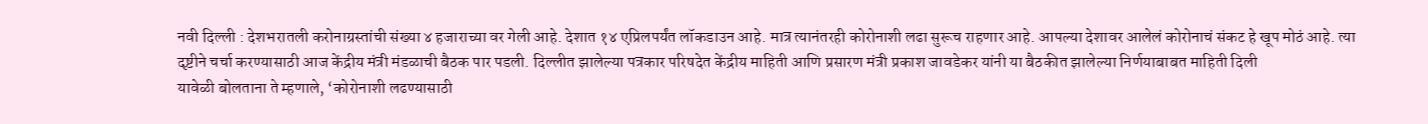नवी दिल्ली : देशभरातली करोनाग्रस्तांची संख्या ४ हजाराच्या वर गेली आहे. देशात १४ एप्रिलपर्यंत लॉकडाउन आहे. मात्र त्यानंतरही कोरोनाशी लढा सुरूच राहणार आहे. आपल्या देशावर आलेलं कोरोनाचं संकट हे खूप मोठं आहे. त्या दृष्टीने चर्चा करण्यासाठी आज केंद्रीय मंत्री मंडळाची बैठक पार पडली. दिल्लीत झालेल्या पत्रकार परिषदेत केंद्रीय माहिती आणि प्रसारण मंत्री प्रकाश जावडेकर यांनी या बैठकीत झालेल्या निर्णयाबाबत माहिती दिली
यावेळी बोलताना ते म्हणाले, ‘कोरोनाशी लढण्यासाठी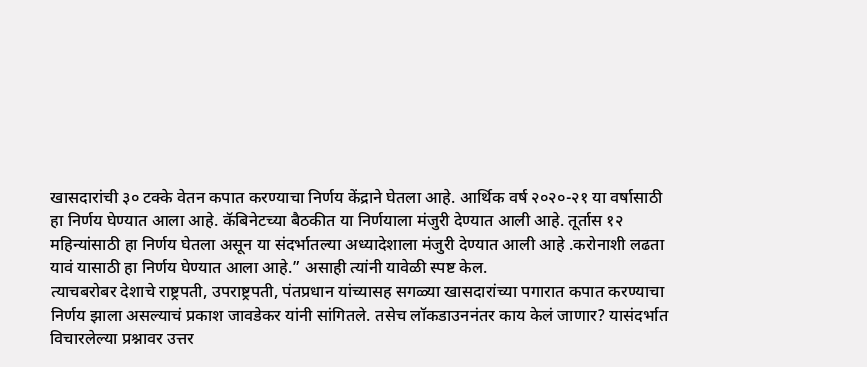खासदारांची ३० टक्के वेतन कपात करण्याचा निर्णय केंद्राने घेतला आहे. आर्थिक वर्ष २०२०-२१ या वर्षासाठी हा निर्णय घेण्यात आला आहे. कॅबिनेटच्या बैठकीत या निर्णयाला मंजुरी देण्यात आली आहे. तूर्तास १२ महिन्यांसाठी हा निर्णय घेतला असून या संदर्भातल्या अध्यादेशाला मंजुरी देण्यात आली आहे .करोनाशी लढता यावं यासाठी हा निर्णय घेण्यात आला आहे.” असाही त्यांनी यावेळी स्पष्ट केल.
त्याचबरोबर देशाचे राष्ट्रपती, उपराष्ट्रपती, पंतप्रधान यांच्यासह सगळ्या खासदारांच्या पगारात कपात करण्याचा निर्णय झाला असल्याचं प्रकाश जावडेकर यांनी सांगितले. तसेच लॉकडाउननंतर काय केलं जाणार? यासंदर्भात विचारलेल्या प्रश्नावर उत्तर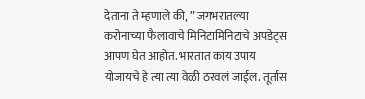देताना ते म्हणाले की, ” जगभरातल्या करोनाच्या फैलावाचे मिनिटामिनिटाचे अपडेट्स आपण घेत आहोत. भारतात काय उपाय योजायचे हे त्या त्या वेळी ठरवलं जाईल. तूर्तास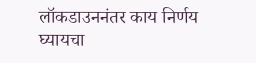लॉकडाउननंतर काय निर्णय घ्यायचा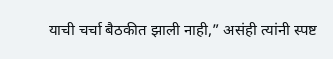याची चर्चा बैठकीत झाली नाही,” असंही त्यांनी स्पष्ट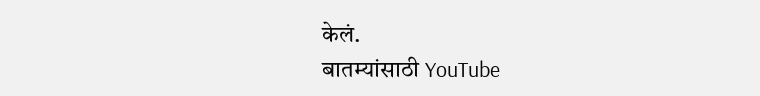केलं.
बातम्यांसाठी YouTube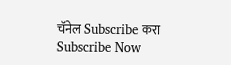चॅनेल Subscribe करा
Subscribe Now